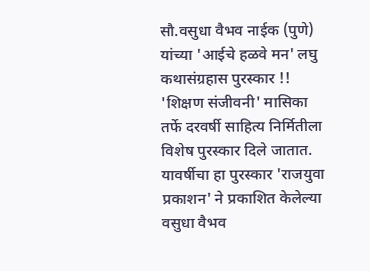सौ.वसुधा वैभव नाईक (पुणे) यांच्या 'आईचे हळवे मन' लघु कथासंग्रहास पुरस्कार !!
'शिक्षण संजीवनी' मासिका तर्फे दरवर्षी साहित्य निर्मितीला विशेष पुरस्कार दिले जातात. यावर्षीचा हा पुरस्कार 'राजयुवा प्रकाशन' ने प्रकाशित केलेल्या वसुधा वैभव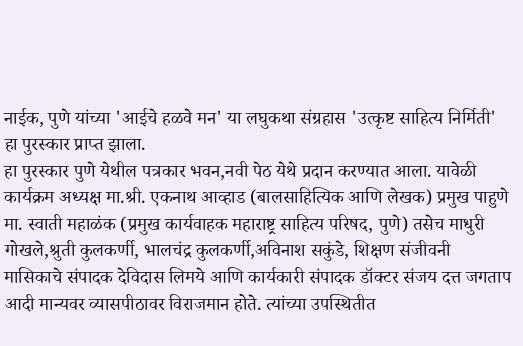नाईक, पुणे यांच्या 'आईचे हळवे मन' या लघुकथा संग्रहास 'उत्कृष्ट साहित्य निर्मिती' हा पुरस्कार प्राप्त झाला.
हा पुरस्कार पुणे येथील पत्रकार भवन,नवी पेठ येथे प्रदान करण्यात आला. यावेळी कार्यक्रम अध्यक्ष मा.श्री. एकनाथ आव्हाड (बालसाहित्यिक आणि लेखक) प्रमुख पाहुणे मा. स्वाती महाळंक (प्रमुख कार्यवाहक महाराष्ट्र साहित्य परिषद, पुणे) तसेच माधुरी गोखले,श्रुती कुलकर्णी, भालचंद्र कुलकर्णी,अविनाश सकुंडे, शिक्षण संजीवनी मासिकाचे संपादक देविदास लिमये आणि कार्यकारी संपादक डॉक्टर संजय दत्त जगताप आदी मान्यवर व्यासपीठावर विराजमान होते. त्यांच्या उपस्थितीत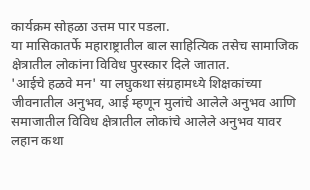कार्यक्रम सोहळा उत्तम पार पडला.
या मासिकातर्फे महाराष्ट्रातील बाल साहित्यिक तसेच सामाजिक क्षेत्रातील लोकांना विविध पुरस्कार दिले जातात.
'आईचे हळवे मन' या लघुकथा संग्रहामध्ये शिक्षकांच्या जीवनातील अनुभव, आई म्हणून मुलांचे आलेले अनुभव आणि समाजातील विविध क्षेत्रातील लोकांचे आलेले अनुभव यावर लहान कथा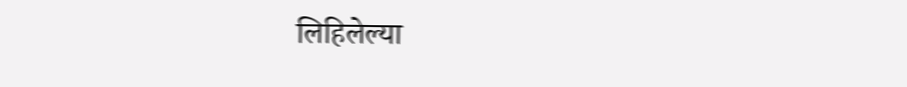लिहिलेल्या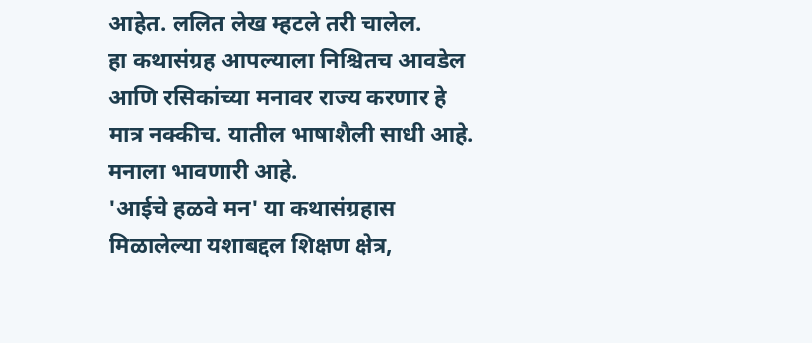आहेत. ललित लेख म्हटले तरी चालेल.
हा कथासंग्रह आपल्याला निश्चितच आवडेल आणि रसिकांच्या मनावर राज्य करणार हे मात्र नक्कीच. यातील भाषाशैली साधी आहे. मनाला भावणारी आहे.
'आईचे हळवे मन' या कथासंग्रहास मिळालेल्या यशाबद्दल शिक्षण क्षेत्र,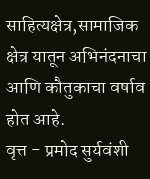साहित्यक्षेत्र,सामाजिक क्षेत्र यातून अभिनंदनाचा आणि कौतुकाचा वर्षाव होत आहे.
वृत्त - प्रमोद सुर्यवंशी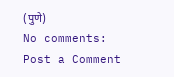(पुणे)
No comments:
Post a Comment